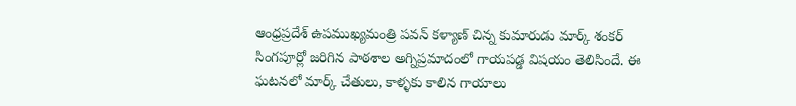ఆంధ్రప్రదేశ్ ఉపముఖ్యమంత్రి పవన్ కళ్యాణ్ చిన్న కుమారుడు మార్క్ శంకర్ సింగపూర్లో జరిగిన పాఠశాల అగ్నిప్రమాదంలో గాయపడ్డ విషయం తెలిసిందే. ఈ ఘటనలో మార్క్ చేతులు, కాళ్ళకు కాలిన గాయాలు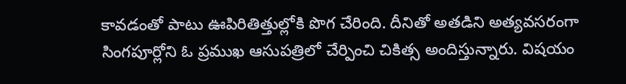కావడంతో పాటు ఊపిరితిత్తుల్లోకి పొగ చేరింది. దీనితో అతడిని అత్యవసరంగా సింగపూర్లోని ఓ ప్రముఖ ఆసుపత్రిలో చేర్పించి చికిత్స అందిస్తున్నారు. విషయం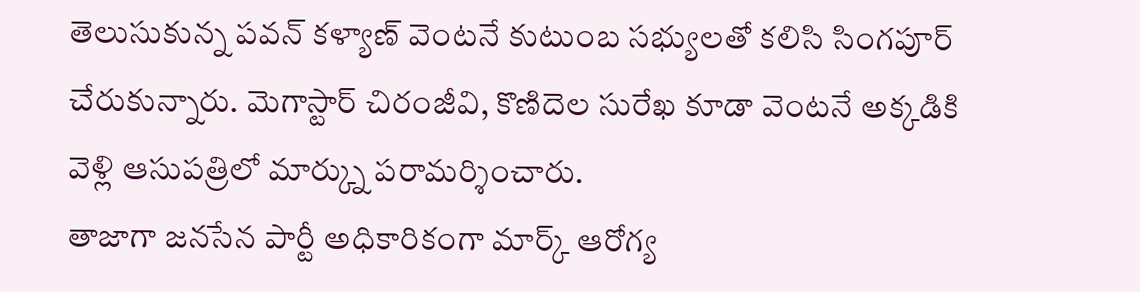తెలుసుకున్న పవన్ కళ్యాణ్ వెంటనే కుటుంబ సభ్యులతో కలిసి సింగపూర్ చేరుకున్నారు. మెగాస్టార్ చిరంజీవి, కొణిదెల సురేఖ కూడా వెంటనే అక్కడికి వెళ్లి ఆసుపత్రిలో మార్క్ను పరామర్శించారు.
తాజాగా జనసేన పార్టీ అధికారికంగా మార్క్ ఆరోగ్య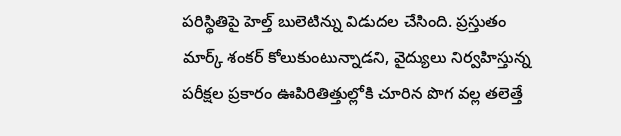పరిస్థితిపై హెల్త్ బులెటిన్ను విడుదల చేసింది. ప్రస్తుతం మార్క్ శంకర్ కోలుకుంటున్నాడని, వైద్యులు నిర్వహిస్తున్న పరీక్షల ప్రకారం ఊపిరితిత్తుల్లోకి చూరిన పొగ వల్ల తలెత్తే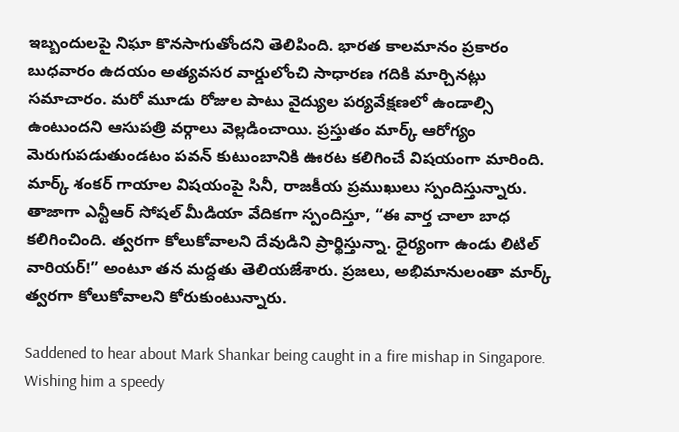ఇబ్బందులపై నిఘా కొనసాగుతోందని తెలిపింది. భారత కాలమానం ప్రకారం బుధవారం ఉదయం అత్యవసర వార్డులోంచి సాధారణ గదికి మార్చినట్లు సమాచారం. మరో మూడు రోజుల పాటు వైద్యుల పర్యవేక్షణలో ఉండాల్సి ఉంటుందని ఆసుపత్రి వర్గాలు వెల్లడించాయి. ప్రస్తుతం మార్క్ ఆరోగ్యం మెరుగుపడుతుండటం పవన్ కుటుంబానికి ఊరట కలిగించే విషయంగా మారింది.
మార్క్ శంకర్ గాయాల విషయంపై సినీ, రాజకీయ ప్రముఖులు స్పందిస్తున్నారు. తాజాగా ఎన్టీఆర్ సోషల్ మీడియా వేదికగా స్పందిస్తూ, “ఈ వార్త చాలా బాధ కలిగించింది. త్వరగా కోలుకోవాలని దేవుడిని ప్రార్థిస్తున్నా. ధైర్యంగా ఉండు లిటిల్ వారియర్!” అంటూ తన మద్దతు తెలియజేశారు. ప్రజలు, అభిమానులంతా మార్క్ త్వరగా కోలుకోవాలని కోరుకుంటున్నారు.

Saddened to hear about Mark Shankar being caught in a fire mishap in Singapore. Wishing him a speedy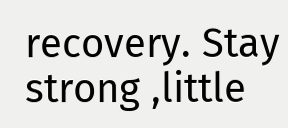recovery. Stay strong ,little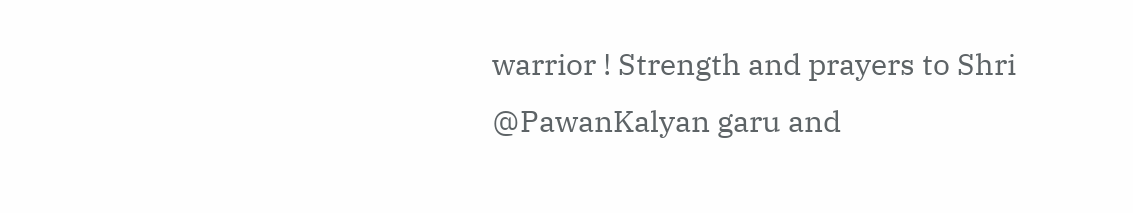warrior ! Strength and prayers to Shri @PawanKalyan garu and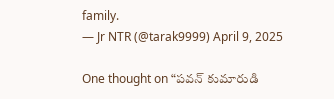family.
— Jr NTR (@tarak9999) April 9, 2025

One thought on “పవన్ కుమారుడి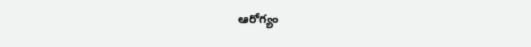ఆరోగ్యం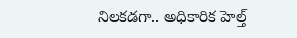నిలకడగా.. అధికారిక హెల్త్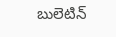బులెటిన్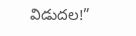విడుదల!”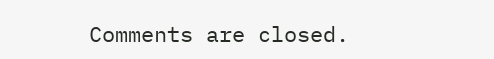Comments are closed.